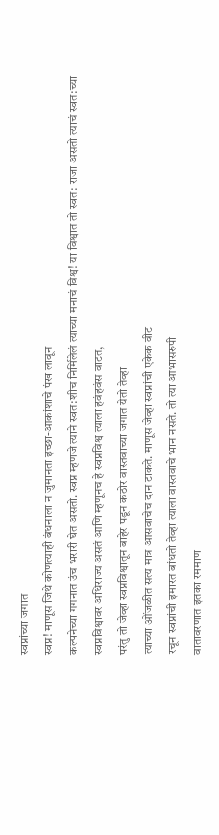स्वप्नांच्या जगात
स्वप्न! माणूस जिथे कोणत्याही बंधनाला न जुमानता इच्छा-आकांशाचे पंख लावून
कल्पनेच्या गगनात उंच भरारी घेत असतो. स्वप्न म्हणजे त्याने स्वत:शीच निर्मिलेलं त्याच्या मनाचं विश्व! या विश्वात तो स्वत: राजा असतो त्याचं स्वत:च्या
स्वप्नविश्वावर अधिराज्य असतं आणि म्हणूनच हे स्वप्नविश्व त्याला हवंहवंस वाटत,
परंतु तो जेव्हा स्वप्नविश्वातून बाहेर पडून कठोर वास्तवाच्या जगात येतो तेव्हा
त्याच्या ओंजळीत सत्य मात्र आसवाचेच दान टाकते. माणूस जेव्हा स्वप्नांची एकेक वीट
रचून स्वप्नांची इमारत बांधतो तेव्हा त्याला वास्तवाचे भान नसते. तो त्या आभासरुपी
वातावरणात इतका रममाण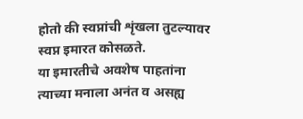होतो की स्वप्नांची शृंखला तुटल्यावर स्वप्न इमारत कोसळते.
या इमारतीचे अवशेष पाहतांना त्याच्या मनाला अनंत व असह्य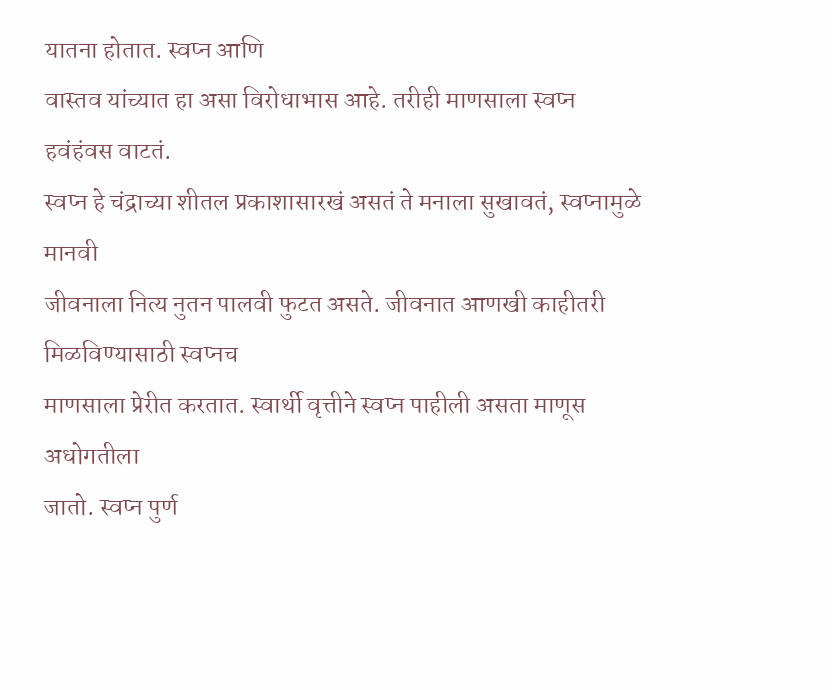यातना होतात. स्वप्न आणि
वास्तव यांच्यात हा असा विरोधाभास आहे. तरीही माणसाला स्वप्न हवंहंवस वाटतं.
स्वप्न हे चंद्राच्या शीतल प्रकाशासारखं असतं ते मनाला सुखावतं, स्वप्नामुळे मानवी
जीवनाला नित्य नुतन पालवी फुटत असते. जीवनात आणखी काहीतरी मिळविण्यासाठी स्वप्नच
माणसाला प्रेरीत करतात. स्वार्थी वृत्तीने स्वप्न पाहीली असता माणूस अधोगतीला
जातो. स्वप्न पुर्ण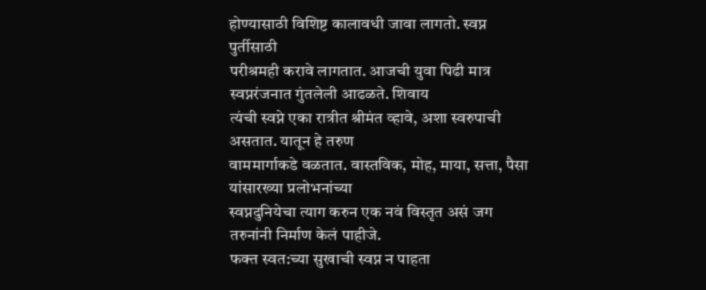होण्यासाठी विशिष्ट कालावधी जावा लागतो. स्वप्न पुर्तीसाठी
परीश्रमही करावे लागतात. आजची युवा पिढी मात्र स्वप्नरंजनात गुंतलेली आढळते. शिवाय
त्यंची स्वप्ने एका रात्रीत श्रीमंत व्हावे, अशा स्वरुपाची असतात. यातून हे तरुण
वाममार्गाकडे वळतात. वास्तविक, मोह, माया, सत्ता, पैसा यांसारख्या प्रलोभनांच्या
स्वप्नदुनियेचा त्याग करुन एक नवं विस्तृत असं जग तरुनांनी निर्माण केलं पाहीजे.
फक्त स्वत:च्या सुखाची स्वप्न न पाहता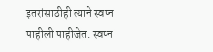इतरांसाठीही त्याने स्वप्न पाहीली पाहीजेत. स्वप्न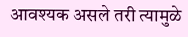आवश्यक असले तरी त्यामुळे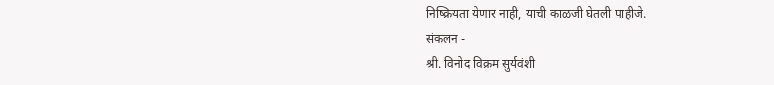निष्क्रियता येणार नाही, याची काळजी घेतली पाहीजे.
संकलन -
श्री. विनोद विक्रम सुर्यवंशी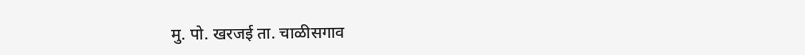मु. पो. खरजई ता. चाळीसगाव